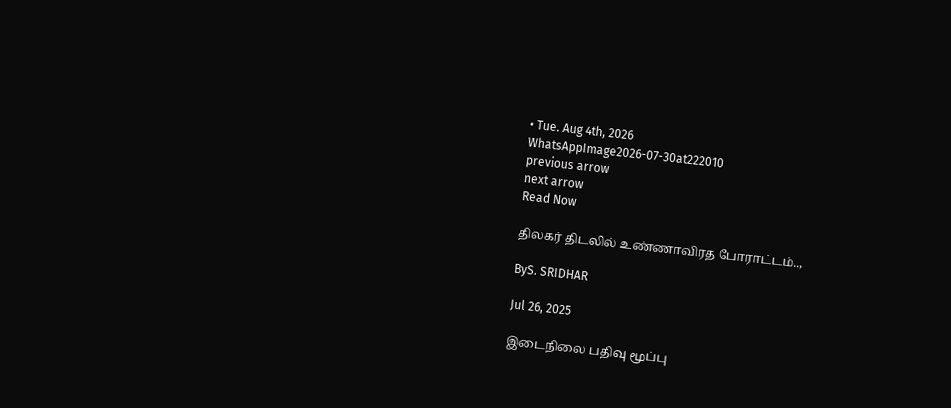• Tue. Aug 4th, 2026
WhatsAppImage2026-07-30at222010
previous arrow
next arrow
Read Now

திலகர் திடலில் உண்ணாவிரத போராட்டம்..,

ByS. SRIDHAR

Jul 26, 2025

இடைநிலை பதிவு மூப்பு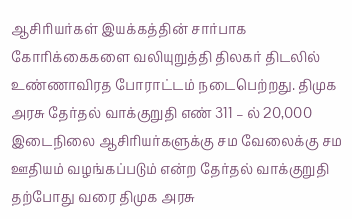ஆசிரியர்கள் இயக்கத்தின் சார்பாக கோரிக்கைகளை வலியுறுத்தி திலகர் திடலில் உண்ணாவிரத போராட்டம் நடைபெற்றது. திமுக அரசு தேர்தல் வாக்குறுதி எண் 311 – ல் 20,000 இடைநிலை ஆசிரியர்களுக்கு சம வேலைக்கு சம ஊதியம் வழங்கப்படும் என்ற தேர்தல் வாக்குறுதி தற்போது வரை திமுக அரசு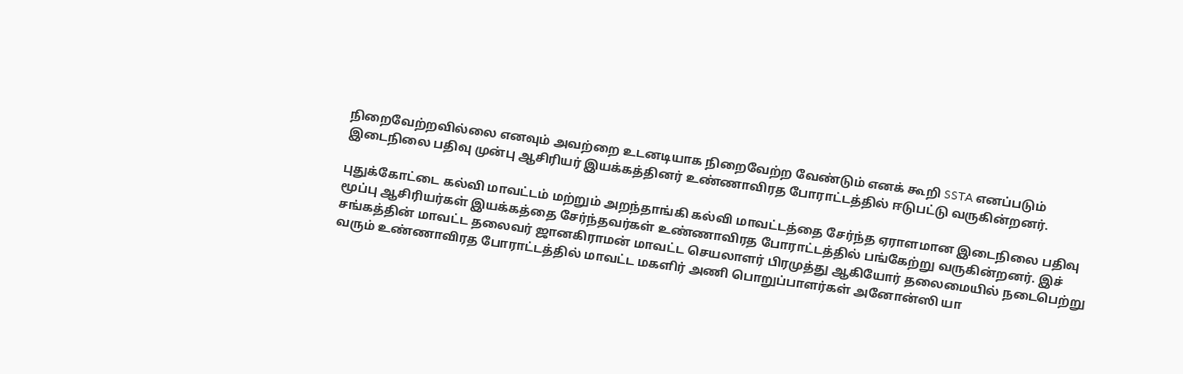நிறைவேற்றவில்லை எனவும் அவற்றை உடனடியாக நிறைவேற்ற வேண்டும் எனக் கூறி SSTA எனப்படும் இடைநிலை பதிவு முன்பு ஆசிரியர் இயக்கத்தினர் உண்ணாவிரத போராட்டத்தில் ஈடுபட்டு வருகின்றனர்.

புதுக்கோட்டை கல்வி மாவட்டம் மற்றும் அறந்தாங்கி கல்வி மாவட்டத்தை சேர்ந்த ஏராளமான இடைநிலை பதிவு மூப்பு ஆசிரியர்கள் இயக்கத்தை சேர்ந்தவர்கள் உண்ணாவிரத போராட்டத்தில் பங்கேற்று வருகின்றனர். இச் சங்கத்தின் மாவட்ட தலைவர் ஜானகிராமன் மாவட்ட செயலாளர் பிரமுத்து ஆகியோர் தலைமையில் நடைபெற்று வரும் உண்ணாவிரத போராட்டத்தில் மாவட்ட மகளிர் அணி பொறுப்பாளர்கள் அனோன்ஸி யா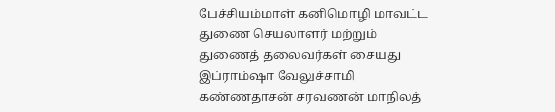பேச்சியம்மாள் கனிமொழி மாவட்ட துணை செயலாளர் மற்றும் துணைத் தலைவர்கள் சையது இப்ராம்ஷா வேலுச்சாமி கண்ணதாசன் சரவணன் மாநிலத்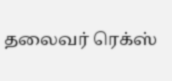தலைவர் ரெக்ஸ்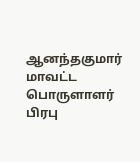ஆனந்தகுமார் மாவட்ட பொருளாளர் பிரபு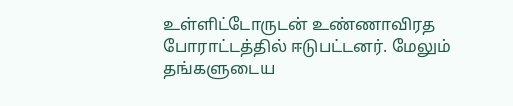உள்ளிட்டோருடன் உண்ணாவிரத போராட்டத்தில் ஈடுபட்டனர். மேலும் தங்களுடைய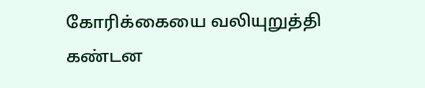கோரிக்கையை வலியுறுத்தி கண்டன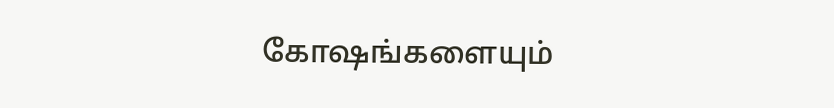கோஷங்களையும்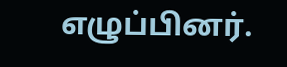எழுப்பினர்.